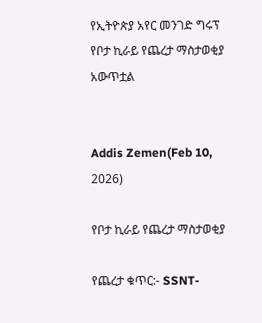የኢትዮጵያ አየር መንገድ ግሩፕ የቦታ ኪራይ የጨረታ ማስታወቂያ አውጥቷል


Addis Zemen(Feb 10, 2026)

የቦታ ኪራይ የጨረታ ማስታወቂያ

የጨረታ ቁጥር:- SSNT-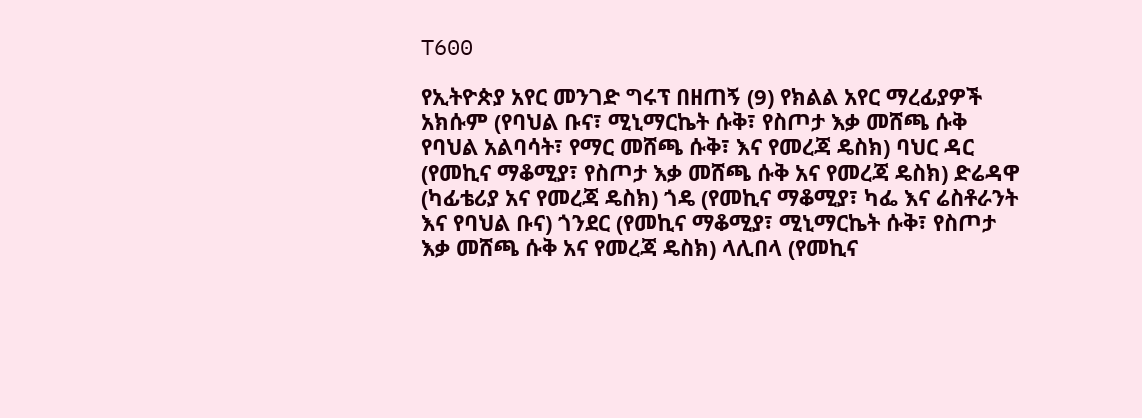T600

የኢትዮጵያ አየር መንገድ ግሩፕ በዘጠኝ (9) የክልል አየር ማረፊያዎች አክሱም (የባህል ቡና፣ ሚኒማርኬት ሱቅ፣ የስጦታ እቃ መሸጫ ሱቅ የባህል አልባሳት፣ የማር መሸጫ ሱቅ፣ እና የመረጃ ዴስክ) ባህር ዳር (የመኪና ማቆሚያ፣ የስጦታ እቃ መሸጫ ሱቅ አና የመረጃ ዴስክ) ድሬዳዋ (ካፊቴሪያ አና የመረጃ ዴስክ) ጎዴ (የመኪና ማቆሚያ፣ ካፌ እና ሬስቶራንት እና የባህል ቡና) ጎንደር (የመኪና ማቆሚያ፣ ሚኒማርኬት ሱቅ፣ የስጦታ እቃ መሸጫ ሱቅ አና የመረጃ ዴስክ) ላሊበላ (የመኪና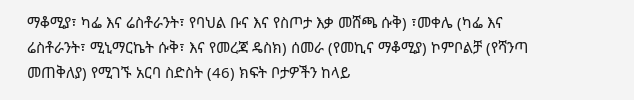ማቆሚያ፣ ካፌ እና ሬስቶራንት፣ የባህል ቡና እና የስጦታ እቃ መሸጫ ሱቅ) ፣መቀሌ (ካፌ እና ሬስቶራንት፣ ሚኒማርኬት ሱቅ፣ እና የመረጃ ዴስክ) ሰመራ (የመኪና ማቆሚያ) ኮምቦልቻ (የሻንጣ መጠቅለያ) የሚገኙ አርባ ስድስት (46) ክፍት ቦታዎችን ከላይ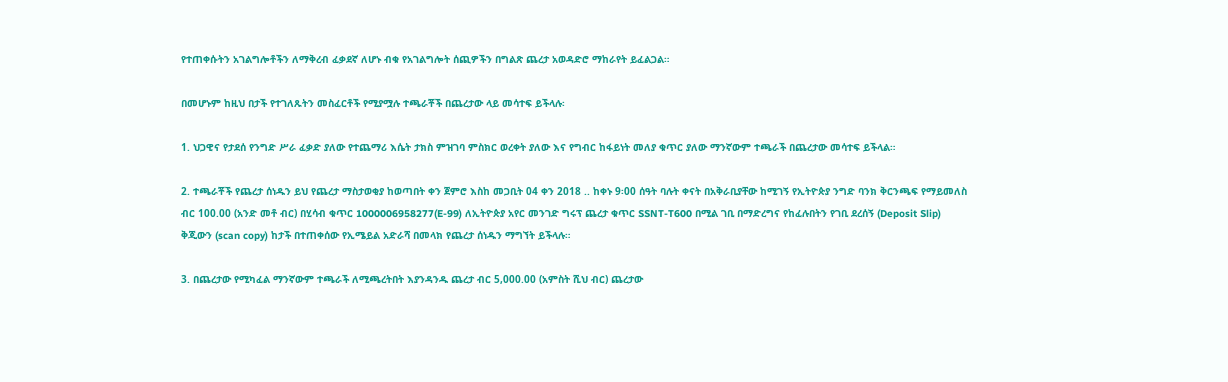የተጠቀሱትን አገልግሎቶችን ለማቅረብ ፈቃደኛ ለሆኑ ብቁ የአገልግሎት ሰጪዎችን በግልጽ ጨረታ አወዳድሮ ማከራየት ይፈልጋል።

በመሆኑም ከዚህ በታች የተገለጹትን መስፈርቶች የሚያሟሉ ተጫራቾች በጨረታው ላይ መሳተፍ ይችላሉ፡

1. ህጋዊና የታደሰ የንግድ ሥራ ፈቃድ ያለው የተጨማሪ እሴት ታክስ ምዝገባ ምስክር ወረቀት ያለው እና የግብር ከፋይነት መለያ ቁጥር ያለው ማንኛውም ተጫራች በጨረታው መሳተፍ ይችላል።

2. ተጫራቾች የጨረታ ሰነዱን ይህ የጨረታ ማስታወቂያ ከወጣበት ቀን ጀምሮ እስከ መጋቢት 04 ቀን 2018 .. ከቀኑ 9፡00 ሰዓት ባሉት ቀናት በአቅራቢያቸው ከሚገኝ የኢትዮጵያ ንግድ ባንክ ቅርንጫፍ የማይመለስ ብር 100.00 (አንድ መቶ ብር) በሂሳብ ቁጥር 1000006958277(E-99) ለኢትዮጵያ አየር መንገድ ግሩፕ ጨረታ ቁጥር SSNT-T600 በሚል ገቢ በማድረግና የከፈሉበትን የገቢ ደረሰኝ (Deposit Slip) ቅጂውን (scan copy) ከታች በተጠቀሰው የኢሜይል አድራሻ በመላክ የጨረታ ሰነዱን ማግኘት ይችላሉ።

3. በጨረታው የሚካፈል ማንኛውም ተጫራች ለሚጫረትበት እያንዳንዱ ጨረታ ብር 5,000.00 (አምስት ሺህ ብር) ጨረታው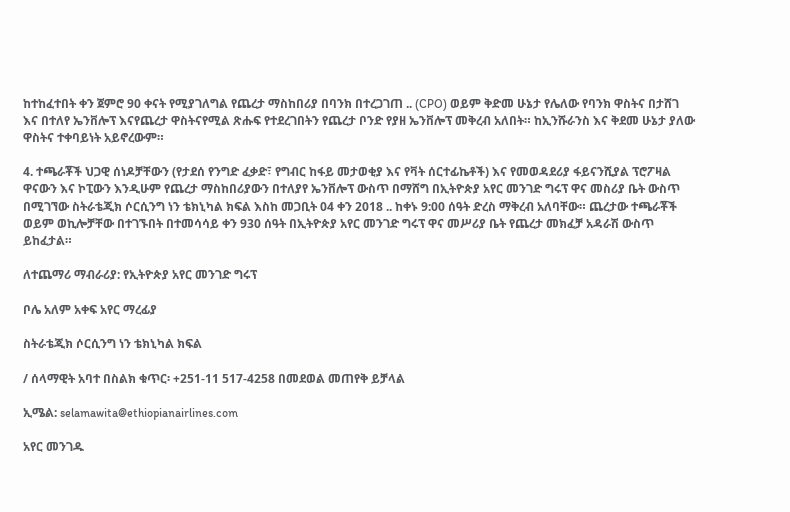ከተከፈተበት ቀን ጀምሮ 90 ቀናት የሚያገለግል የጨረታ ማስከበሪያ በባንክ በተረጋገጠ .. (CPO) ወይም ቅድመ ሁኔታ የሌለው የባንክ ዋስትና በታሸገ እና በተለየ ኤንቨሎፕ እናየጨረታ ዋስትናየሚል ጽሑፍ የተደረገበትን የጨረታ ቦንድ የያዘ ኤንቨሎፕ መቅረብ አለበት። ከኢንሹራንስ እና ቅደመ ሁኔታ ያለው ዋስትና ተቀባይነት አይኖረውም።

4. ተጫራቾች ህጋዊ ሰነዶቻቸውን (የታደሰ የንግድ ፈቃድ፣ የግብር ከፋይ መታወቂያ እና የቫት ሰርተፊኬቶች) እና የመወዳደሪያ ፋይናንሺያል ፕሮፖዛል ዋናውን እና ኮፒውን እንዲሁም የጨረታ ማስከበሪያውን በተለያየ ኤንቨሎፕ ውስጥ በማሸግ በኢትዮጵያ አየር መንገድ ግሩፕ ዋና መስሪያ ቤት ውስጥ በሚገኘው ስትራቴጂክ ሶርሲንግ ነን ቴክኒካል ክፍል እስከ መጋቢት 04 ቀን 2018 .. ከቀኑ 9:00 ሰዓት ድረስ ማቅረብ አለባቸው። ጨረታው ተጫራቾች ወይም ወኪሎቻቸው በተገኙበት በተመሳሳይ ቀን 930 ሰዓት በኢትዮጵያ አየር መንገድ ግሩፕ ዋና መሥሪያ ቤት የጨረታ መክፈቻ አዳራሽ ውስጥ ይከፈታል።

ለተጨማሪ ማብራሪያ: የኢትዮጵያ አየር መንገድ ግሩፕ

ቦሌ አለም አቀፍ አየር ማረፊያ

ስትራቴጂክ ሶርሲንግ ነን ቴክኒካል ክፍል

/ ሰላማዊት አባተ በስልክ ቁጥር፡ +251-11 517-4258 በመደወል መጠየቅ ይቻላል

ኢሜል: selamawita@ethiopianairlines.com

አየር መንገዱ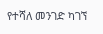የተሻለ መንገድ ካገኘ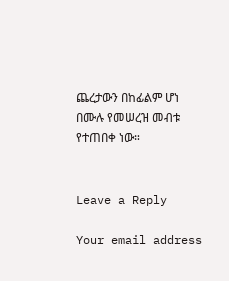ጨረታውን በከፊልም ሆነ በሙሉ የመሠረዝ መብቱ የተጠበቀ ነው።


Leave a Reply

Your email address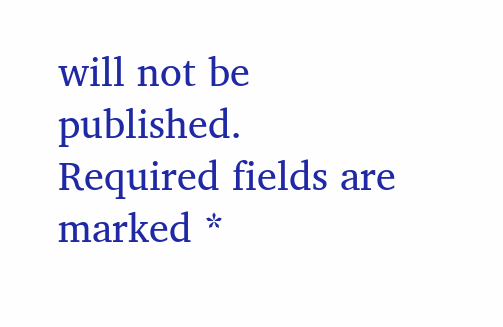will not be published. Required fields are marked *